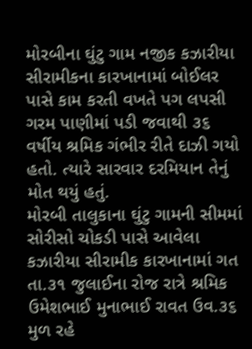મોરબીના ઘુંટુ ગામ નજીક કઝારીયા સીરામીકના કારખાનામાં બોઈલર પાસે કામ કરતી વખતે પગ લપસી ગરમ પાણીમાં પડી જવાથી ૩૬ વર્ષીય શ્રમિક ગંભીર રીતે દાઝી ગયો હતો. ત્યારે સારવાર દરમિયાન તેનું મોત થયું હતું.
મોરબી તાલુકાના ઘુંટુ ગામની સીમમાં સોરીસો ચોકડી પાસે આવેલા કઝારીયા સીરામીક કારખાનામાં ગત તા.૩૧ જુલાઈના રોજ રાત્રે શ્રમિક ઉમેશભાઈ મુનાભાઈ રાવત ઉવ.૩૬ મુળ રહે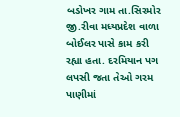બડોખર ગામ તા.સિરમોર જી.રીવા મધ્યપ્રદેશ વાળા બોઈલર પાસે કામ કરી રહ્યા હતા. દરમિયાન પગ લપસી જતા તેઓ ગરમ પાણીમાં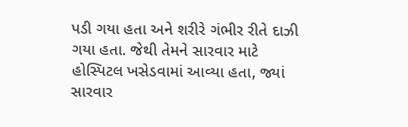પડી ગયા હતા અને શરીરે ગંભીર રીતે દાઝી ગયા હતા. જેથી તેમને સારવાર માટે હોસ્પિટલ ખસેડવામાં આવ્યા હતા, જ્યાં સારવાર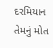દરમિયાન તેમનું મોત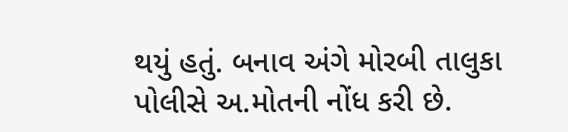થયું હતું. બનાવ અંગે મોરબી તાલુકા પોલીસે અ.મોતની નોંધ કરી છે.